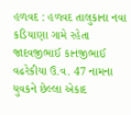હળવદ : હળવદ તાલુકાના નવા કડિયાણા ગામે રહેતા જાદવજીભાઈ કાનજીભાઈ વઢરેકીયા ઉ.વ. 47 નામના યુવકને છેલ્લા એકાદ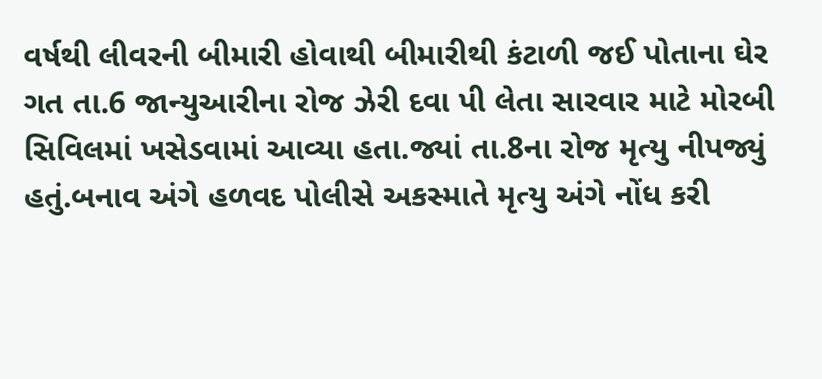વર્ષથી લીવરની બીમારી હોવાથી બીમારીથી કંટાળી જઈ પોતાના ઘેર ગત તા.6 જાન્યુઆરીના રોજ ઝેરી દવા પી લેતા સારવાર માટે મોરબી સિવિલમાં ખસેડવામાં આવ્યા હતા.જ્યાં તા.8ના રોજ મૃત્યુ નીપજ્યું હતું.બનાવ અંગે હળવદ પોલીસે અકસ્માતે મૃત્યુ અંગે નોંધ કરી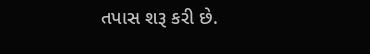તપાસ શરૂ કરી છે.